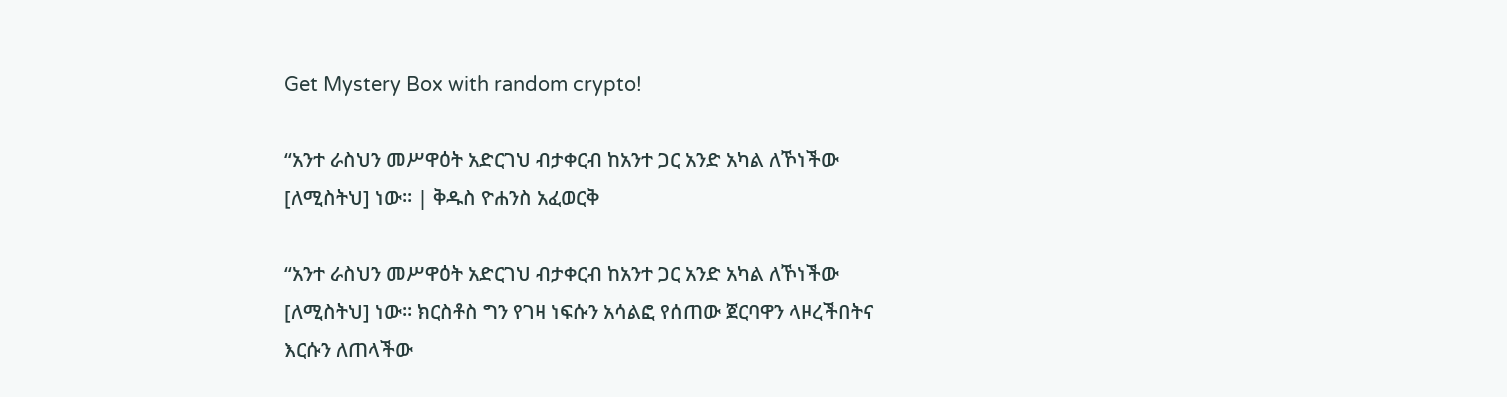Get Mystery Box with random crypto!

“አንተ ራስህን መሥዋዕት አድርገህ ብታቀርብ ከአንተ ጋር አንድ አካል ለኾነችው [ለሚስትህ] ነው፡፡ | ቅዱስ ዮሐንስ አፈወርቅ

“አንተ ራስህን መሥዋዕት አድርገህ ብታቀርብ ከአንተ ጋር አንድ አካል ለኾነችው [ለሚስትህ] ነው፡፡ ክርስቶስ ግን የገዛ ነፍሱን አሳልፎ የሰጠው ጀርባዋን ላዞረችበትና እርሱን ለጠላችው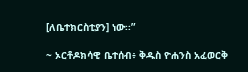[ለቤተክርስቲያን] ነው፡፡”

~ ኦርቶዶክሳዊ ቤተሰብ፥ ቅዱስ ዮሐንስ አፈወርቅ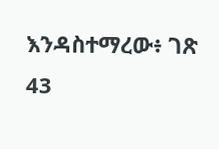እንዳስተማረው፥ ገጽ 43